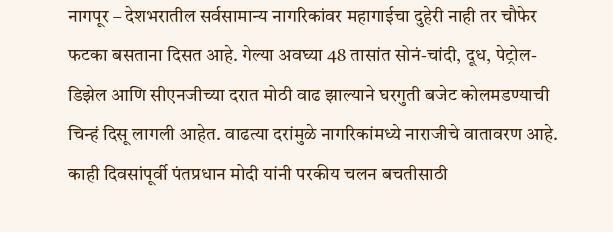नागपूर – देशभरातील सर्वसामान्य नागरिकांवर महागाईचा दुहेरी नाही तर चौफेर फटका बसताना दिसत आहे. गेल्या अवघ्या 48 तासांत सोनं-चांदी, दूध, पेट्रोल-डिझेल आणि सीएनजीच्या दरात मोठी वाढ झाल्याने घरगुती बजेट कोलमडण्याची चिन्हं दिसू लागली आहेत. वाढत्या दरांमुळे नागरिकांमध्ये नाराजीचे वातावरण आहे.
काही दिवसांपूर्वी पंतप्रधान मोदी यांनी परकीय चलन बचतीसाठी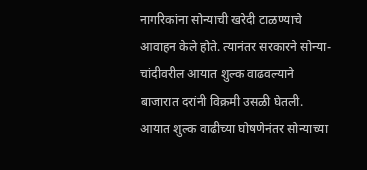नागरिकांना सोन्याची खरेदी टाळण्याचे आवाहन केले होते. त्यानंतर सरकारने सोन्या-चांदीवरील आयात शुल्क वाढवल्याने बाजारात दरांनी विक्रमी उसळी घेतली. आयात शुल्क वाढीच्या घोषणेनंतर सोन्याच्या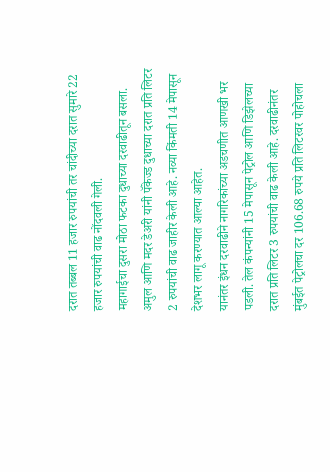दरात तब्बल 11 हजार रुपयांची तर चांदीच्या दरात सुमारे 22 हजार रुपयांची वाढ नोंदवली गेली.
महागाईचा दुसरा मोठा फटका दुधाच्या दरवाढीतून बसला. अमुल आणि मदर डेअरी यांनी पॅकेज्ड दुधाच्या दरात प्रति लिटर 2 रुपयांची वाढ जाहीर केली आहे. नव्या किंमती 14 मेपासून देशभर लागू करण्यात आल्या आहेत.
यानंतर इंधन दरवाढीने नागरिकांच्या अडचणीत आणखी भर पडली. तेल कंपन्यांनी 15 मेपासून पेट्रोल आणि डिझेलच्या दरात प्रति लिटर 3 रुपयांची वाढ केली आहे. दरवाढीनंतर मुंबईत पेट्रोलचा दर 106.68 रुपये प्रति लिटरवर पोहोचला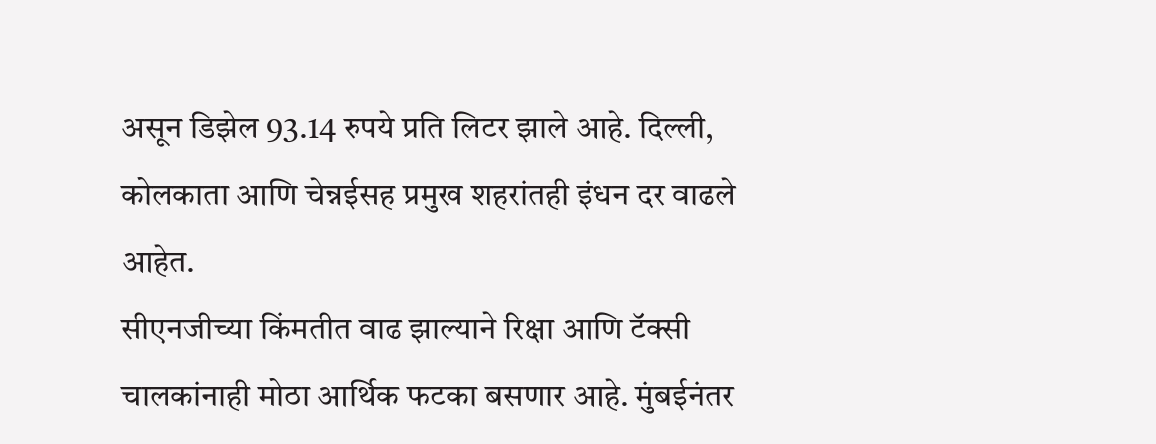असून डिझेल 93.14 रुपये प्रति लिटर झाले आहे. दिल्ली, कोलकाता आणि चेन्नईसह प्रमुख शहरांतही इंधन दर वाढले आहेत.
सीएनजीच्या किंमतीत वाढ झाल्याने रिक्षा आणि टॅक्सी चालकांनाही मोठा आर्थिक फटका बसणार आहे. मुंबईनंतर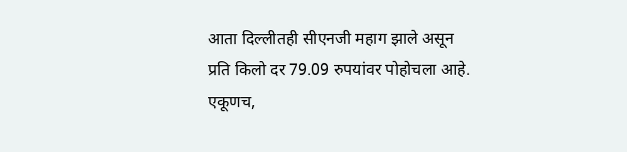आता दिल्लीतही सीएनजी महाग झाले असून प्रति किलो दर 79.09 रुपयांवर पोहोचला आहे.
एकूणच,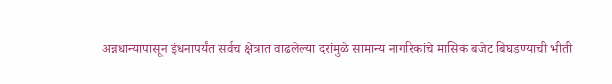अन्नधान्यापासून इंधनापर्यंत सर्वच क्षेत्रात वाढलेल्या दरांमुळे सामान्य नागरिकांचे मासिक बजेट बिघडण्याची भीती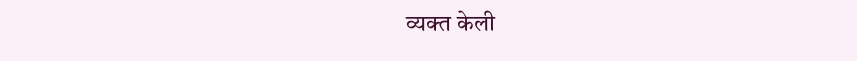व्यक्त केली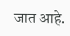जात आहे.